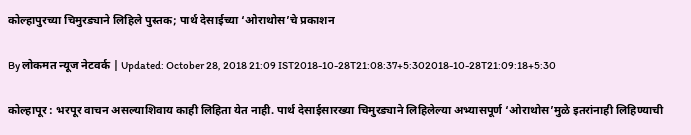कोल्हापुरच्या चिमुरड्याने लिहिले पुस्तक; पार्थ देसाईच्या ‘ओराथोस’चे प्रकाशन

By लोकमत न्यूज नेटवर्क | Updated: October 28, 2018 21:09 IST2018-10-28T21:08:37+5:302018-10-28T21:09:18+5:30

कोल्हापूर : भरपूर वाचन असल्याशिवाय काही लिहिता येत नाही. पार्थ देसाईसारख्या चिमुरड्याने लिहिलेल्या अभ्यासपूर्ण ‘ओराथोस’मुळे इतरांनाही लिहिण्याची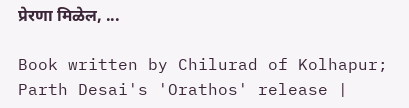प्रेरणा मिळेल, ...

Book written by Chilurad of Kolhapur; Parth Desai's 'Orathos' release |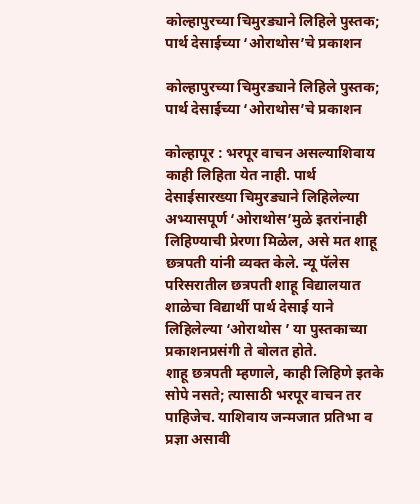कोल्हापुरच्या चिमुरड्याने लिहिले पुस्तक; पार्थ देसाईच्या ‘ओराथोस’चे प्रकाशन

कोल्हापुरच्या चिमुरड्याने लिहिले पुस्तक; पार्थ देसाईच्या ‘ओराथोस’चे प्रकाशन

कोल्हापूर : भरपूर वाचन असल्याशिवाय काही लिहिता येत नाही. पार्थ देसाईसारख्या चिमुरड्याने लिहिलेल्या अभ्यासपूर्ण ‘ओराथोस’मुळे इतरांनाही लिहिण्याची प्रेरणा मिळेल, असे मत शाहू छत्रपती यांनी व्यक्त केले. न्यू पॅलेस परिसरातील छत्रपती शाहू विद्यालयात शाळेचा विद्यार्थी पार्थ देसाई याने लिहिलेल्या ‘ओराथोस ’ या पुस्तकाच्या प्रकाशनप्रसंगी ते बोलत होते.
शाहू छत्रपती म्हणाले, काही लिहिणे इतके सोपे नसते; त्यासाठी भरपूर वाचन तर पाहिजेच. याशिवाय जन्मजात प्रतिभा व प्रज्ञा असावी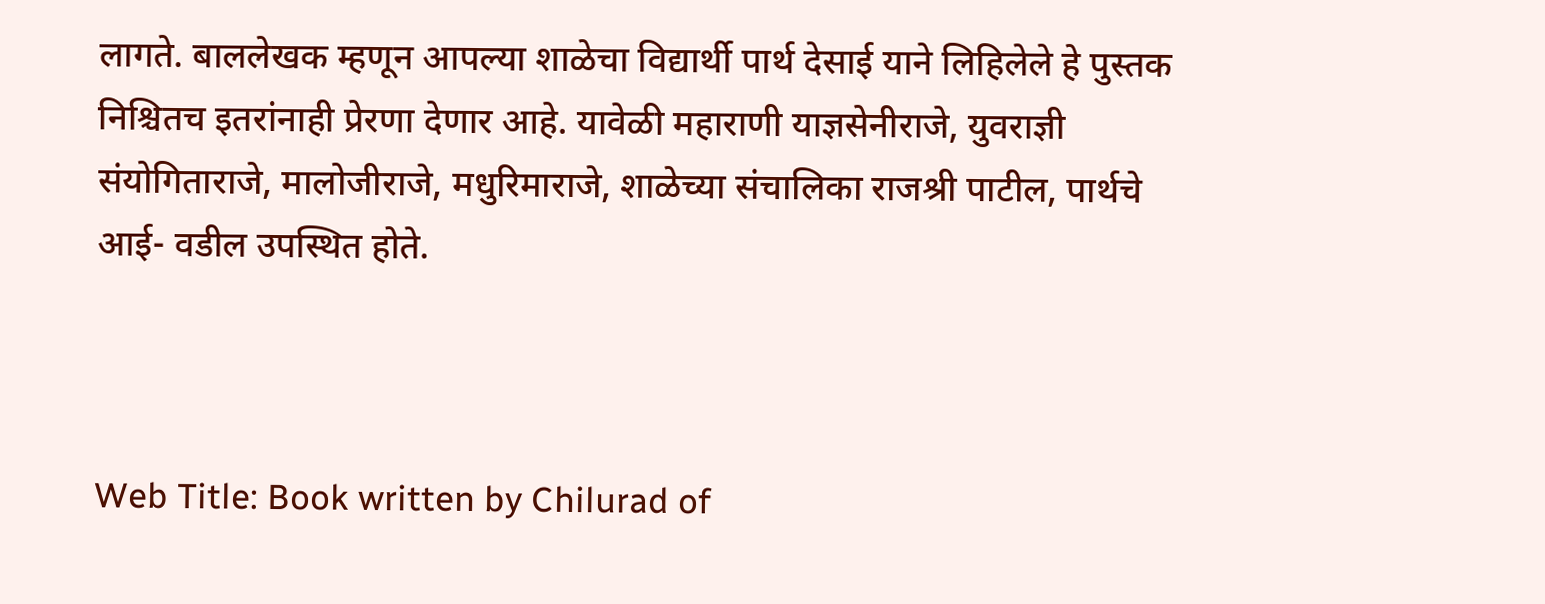लागते. बाललेखक म्हणून आपल्या शाळेचा विद्यार्थी पार्थ देसाई याने लिहिलेले हे पुस्तक निश्चितच इतरांनाही प्रेरणा देणार आहे. यावेळी महाराणी याज्ञसेनीराजे, युवराज्ञी संयोगिताराजे, मालोजीराजे, मधुरिमाराजे, शाळेच्या संचालिका राजश्री पाटील, पार्थचे आई- वडील उपस्थित होते.



Web Title: Book written by Chilurad of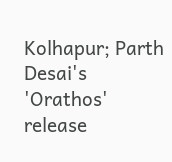Kolhapur; Parth Desai's 'Orathos' release